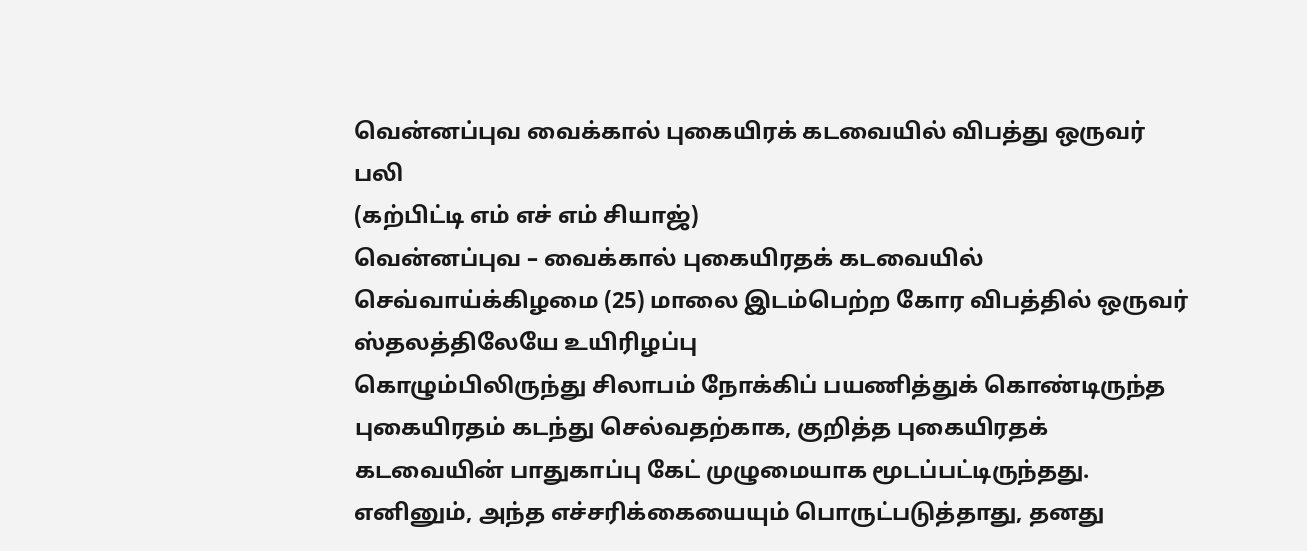வென்னப்புவ வைக்கால் புகையிரக் கடவையில் விபத்து ஒருவர் பலி
(கற்பிட்டி எம் எச் எம் சியாஜ்)
வென்னப்புவ – வைக்கால் புகையிரதக் கடவையில் செவ்வாய்க்கிழமை (25) மாலை இடம்பெற்ற கோர விபத்தில் ஒருவர் ஸ்தலத்திலேயே உயிரிழப்பு
கொழும்பிலிருந்து சிலாபம் நோக்கிப் பயணித்துக் கொண்டிருந்த புகையிரதம் கடந்து செல்வதற்காக, குறித்த புகையிரதக் கடவையின் பாதுகாப்பு கேட் முழுமையாக மூடப்பட்டிருந்தது. எனினும், அந்த எச்சரிக்கையையும் பொருட்படுத்தாது, தனது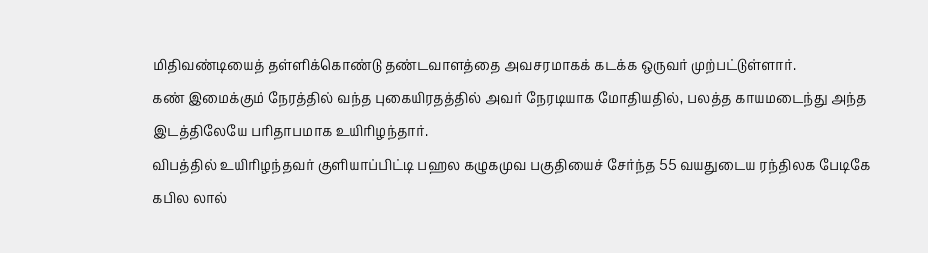மிதிவண்டியைத் தள்ளிக்கொண்டு தண்டவாளத்தை அவசரமாகக் கடக்க ஒருவர் முற்பட்டுள்ளார்.
கண் இமைக்கும் நேரத்தில் வந்த புகையிரதத்தில் அவர் நேரடியாக மோதியதில், பலத்த காயமடைந்து அந்த இடத்திலேயே பரிதாபமாக உயிரிழந்தார்.
விபத்தில் உயிரிழந்தவர் குளியாப்பிட்டி பஹல கழுகமுவ பகுதியைச் சேர்ந்த 55 வயதுடைய ரந்திலக பேடிகே கபில லால்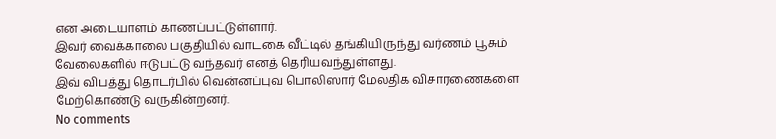என அடையாளம் காணப்பட்டுள்ளார்.
இவர் வைக்காலை பகுதியில் வாடகை வீட்டில் தங்கியிருந்து வர்ணம் பூசும் வேலைகளில் ஈடுபட்டு வந்தவர் எனத் தெரியவந்துள்ளது.
இவ் விபத்து தொடர்பில் வென்னப்புவ பொலிஸார் மேலதிக விசாரணைகளை மேற்கொண்டு வருகின்றனர்.
No comments